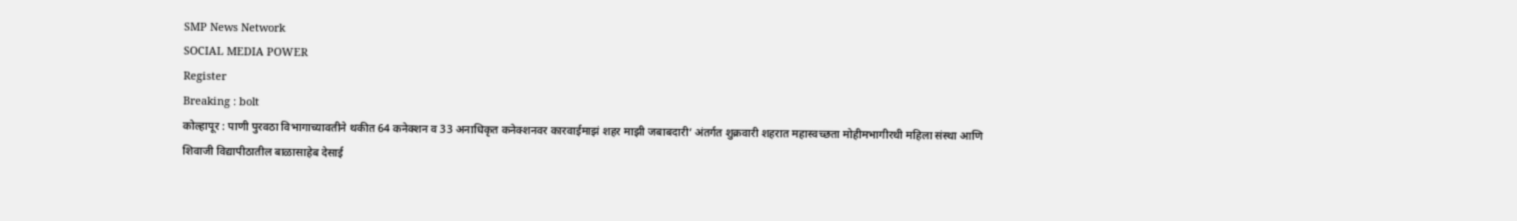SMP News Network
SOCIAL MEDIA POWER
Register
Breaking : bolt
कोल्हापूर : पाणी पुरवठा विभागाच्यावतीने थकीत 64 कनेक्शन व 33 अनाधिकृत कनेक्शनवर कारवाईमाझं शहर माझी जबाबदारी’ अंतर्गत शुक्रवारी शहरात महास्वच्छता मोहीमभागीरथी महिला संस्था आणि शिवाजी विद्यापीठातील बाळासाहेब देसाई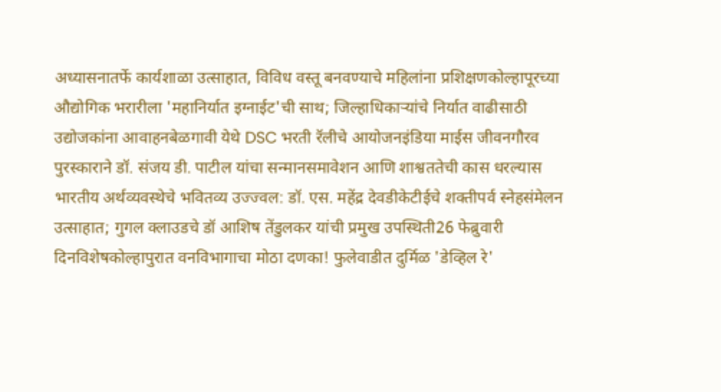अध्यासनातर्फे कार्यशाळा उत्साहात, विविध वस्तू बनवण्याचे महिलांना प्रशिक्षणकोल्हापूरच्या औद्योगिक भरारीला 'महानिर्यात इग्नाईट'ची साथ; जिल्हाधिकाऱ्यांचे निर्यात वाढीसाठी उद्योजकांना आवाहनबेळगावी येथे DSC भरती रॅलीचे आयोजनइंडिया माईस जीवनगौरव पुरस्काराने डॉ. संजय डी. पाटील यांचा सन्मानसमावेशन आणि शाश्वततेची कास धरल्यास भारतीय अर्थव्यवस्थेचे भवितव्य उज्ज्वल: डॉ. एस. महेंद्र देवडीकेटीईचे शक्तीपर्व स्नेहसंमेलन उत्साहात; गुगल क्लाउडचे डॉ आशिष तेंडुलकर यांची प्रमुख उपस्थिती26 फेब्रुवारी दिनविशेषकोल्हापुरात वनविभागाचा मोठा दणका! फुलेवाडीत दुर्मिळ 'डेव्हिल रे'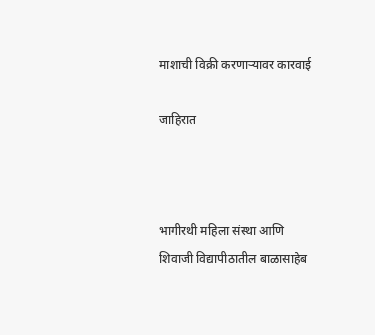माशाची विक्री करणाऱ्यावर कारवाई

जाहिरात



भागीरथी महिला संस्था आणि शिवाजी विद्यापीठातील बाळासाहेब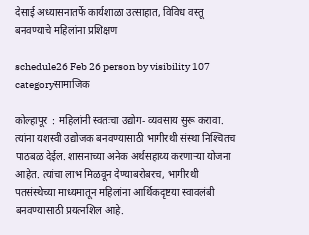देसाई अध्यासनातर्फे कार्यशाळा उत्साहात, विविध वस्तू बनवण्याचे महिलांना प्रशिक्षण

schedule26 Feb 26 person by visibility 107 categoryसामाजिक

कोल्हापूर  : महिलांनी स्वतःचा उद्योग- व्यवसाय सुरू करावा. त्यांना यशस्वी उद्योजक बनवण्यासाठी भागीरथी संस्था निश्‍चितच पाठबळ देईल. शासनाच्या अनेक अर्थसहाय्य करणार्‍या योजना आहेत. त्यांचा लाभ मिळवून देण्याबरोबरच, भागीरथी पतसंस्थेच्या माध्यमातून महिलांना आर्थिकदृष्टया स्वावलंबी बनवण्यासाठी प्रयत्नशिल आहे.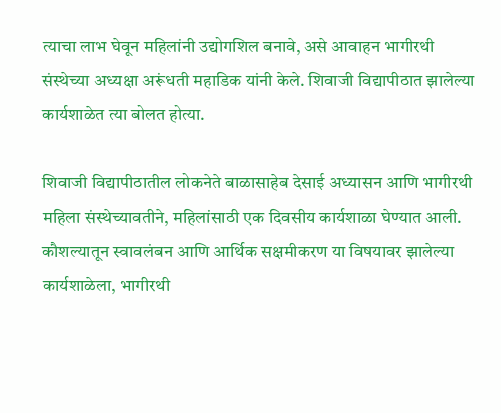त्याचा लाभ घेवून महिलांनी उद्योगशिल बनावे, असे आवाहन भागीरथी संस्थेच्या अध्यक्षा अरूंधती महाडिक यांनी केले. शिवाजी विद्यापीठात झालेल्या कार्यशाळेत त्या बोलत होत्या.

शिवाजी विद्यापीठातील लोकनेते बाळासाहेब देसाई अध्यासन आणि भागीरथी महिला संस्थेच्यावतीने, महिलांसाठी एक दिवसीय कार्यशाळा घेण्यात आली. कौशल्यातून स्वावलंबन आणि आर्थिक सक्षमीकरण या विषयावर झालेल्या कार्यशाळेला, भागीरथी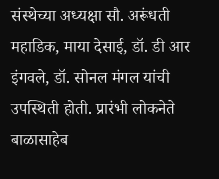संस्थेच्या अध्यक्षा सौ. अरूंधती महाडिक, माया देसाई, डॉ. डी आर इंगवले, डॉ. सोनल मंगल यांची उपस्थिती होती. प्रारंभी लोकनेते बाळासाहेब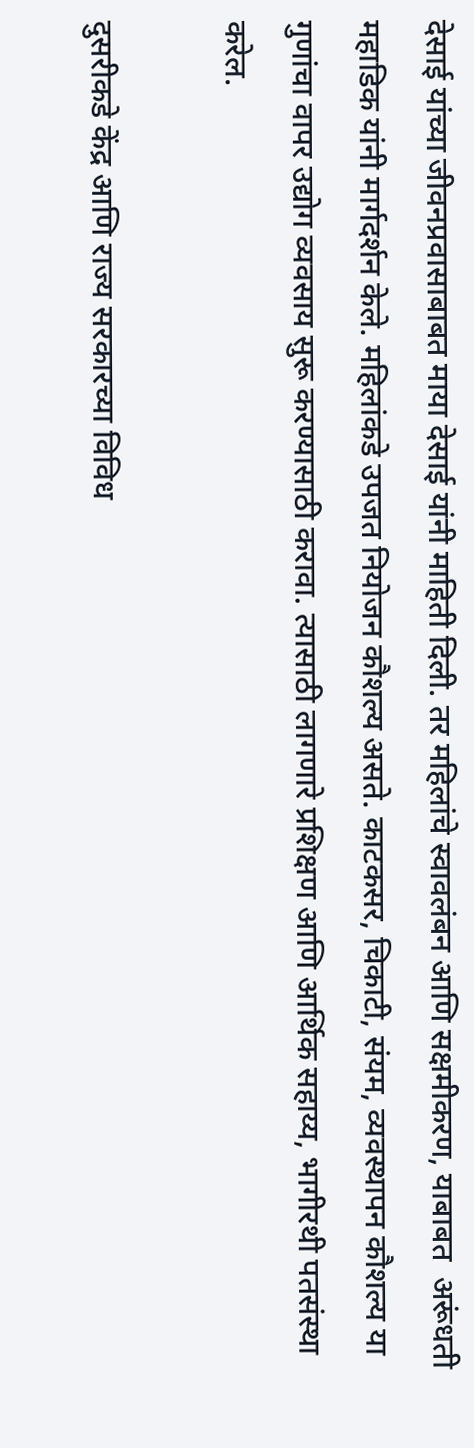देसाई यांच्या जीवनप्रवासाबाबत माया देसाई यांनी माहिती दिली. तर महिलांचे स्वावलंबन आणि सक्षमीकरण, याबाबत  अरूंधती महाडिक यांनी मार्गदर्शन केले. महिलांकडे उपजत नियोजन कौशल्य असते. काटकसर, चिकाटी, संयम, व्यवस्थापन कौशल्य या गुणांचा वापर उद्योग व्यवसाय सुरू करण्यासाठी करावा. त्यासाठी लागणारे प्रशिक्षण आणि आर्थिक सहाय्य, भागीरथी पतसंस्था करेल.

दुसरीकडे केंद्र आणि राज्य सरकारच्या विविध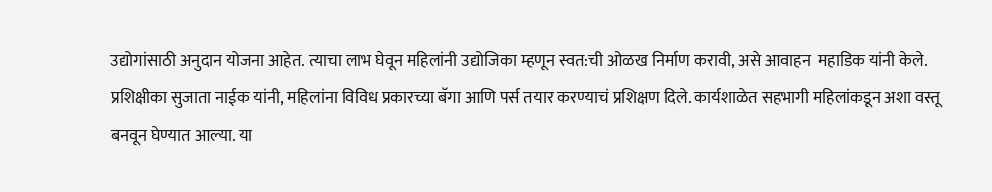उद्योगांसाठी अनुदान योजना आहेत. त्याचा लाभ घेवून महिलांनी उद्योजिका म्हणून स्वत:ची ओळख निर्माण करावी, असे आवाहन  महाडिक यांनी केले. प्रशिक्षीका सुजाता नाईक यांनी, महिलांना विविध प्रकारच्या बॅगा आणि पर्स तयार करण्याचं प्रशिक्षण दिले. कार्यशाळेत सहभागी महिलांकडून अशा वस्तू बनवून घेण्यात आल्या. या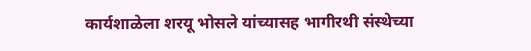कार्यशाळेला शरयू भोसले यांच्यासह भागीरथी संस्थेच्या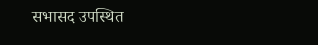सभासद उपस्थित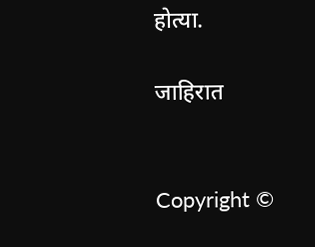होत्या.

जाहिरात


Copyright ©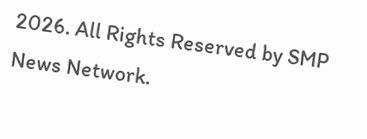2026. All Rights Reserved by SMP News Network.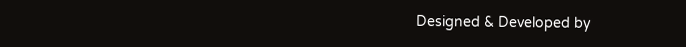Designed & Developed by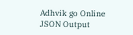Adhvik go Online
JSON Output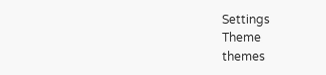Settings
Theme
themes